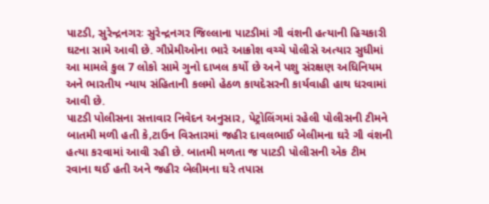પાટડી, સુરેન્દ્રનગરઃ સુરેન્દ્રનગર જિલ્લાના પાટડીમાં ગૌ વંશની હત્યાની હિચકારી ઘટના સામે આવી છે. ગૌપ્રેમીઓના ભારે આક્રોશ વચ્ચે પોલીસે અત્યાર સુધીમાં આ મામલે કુલ 7 લોકો સામે ગુનો દાખલ કર્યો છે અને પશુ સંરક્ષણ અધિનિયમ અને ભારતીય ન્યાય સંહિતાની કલમો હેઠળ કાયદેસરની કાર્યવાહી હાથ ધરવામાં આવી છે.
પાટડી પોલીસના સત્તાવાર નિવેદન અનુસાર, પેટ્રોલિંગમાં રહેલી પોલીસની ટીમને બાતમી મળી હતી કે,ટાઉન વિસ્તારમાં જહીર દાવલભાઈ બેલીમના ઘરે ગૌ વંશની હત્યા કરવામાં આવી રહી છે. બાતમી મળતા જ પાટડી પોલીસની એક ટીમ રવાના થઈ હતી અને જહીર બેલીમના ઘરે તપાસ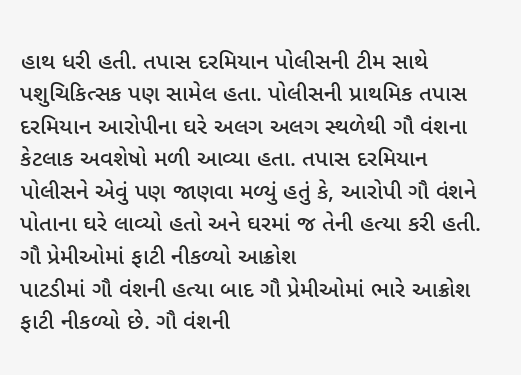હાથ ધરી હતી. તપાસ દરમિયાન પોલીસની ટીમ સાથે પશુચિકિત્સક પણ સામેલ હતા. પોલીસની પ્રાથમિક તપાસ દરમિયાન આરોપીના ઘરે અલગ અલગ સ્થળેથી ગૌ વંશના કેટલાક અવશેષો મળી આવ્યા હતા. તપાસ દરમિયાન પોલીસને એવું પણ જાણવા મળ્યું હતું કે, આરોપી ગૌ વંશને પોતાના ઘરે લાવ્યો હતો અને ઘરમાં જ તેની હત્યા કરી હતી.
ગૌ પ્રેમીઓમાં ફાટી નીકળ્યો આક્રોશ
પાટડીમાં ગૌ વંશની હત્યા બાદ ગૌ પ્રેમીઓમાં ભારે આક્રોશ ફાટી નીકળ્યો છે. ગૌ વંશની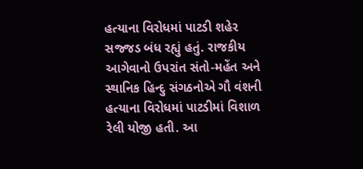હત્યાના વિરોધમાં પાટડી શહેર સજ્જડ બંધ રહ્યું હતું. રાજકીય આગેવાનો ઉપરાંત સંતો-મહેંત અને સ્થાનિક હિન્દુ સંગઠનોએ ગૌ વંશની હત્યાના વિરોધમાં પાટડીમાં વિશાળ રેલી યોજી હતી. આ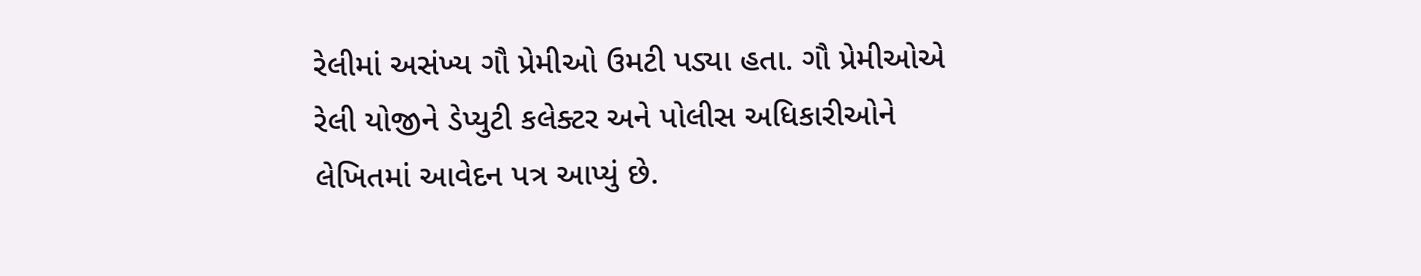રેલીમાં અસંખ્ય ગૌ પ્રેમીઓ ઉમટી પડ્યા હતા. ગૌ પ્રેમીઓએ રેલી યોજીને ડેપ્યુટી કલેક્ટર અને પોલીસ અધિકારીઓને લેખિતમાં આવેદન પત્ર આપ્યું છે.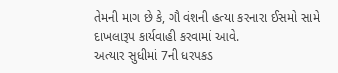તેમની માગ છે કે, ગૌ વંશની હત્યા કરનારા ઈસમો સામે દાખલારૂપ કાર્યવાહી કરવામાં આવે.
અત્યાર સુધીમાં 7ની ધરપકડ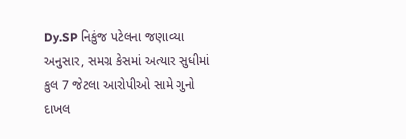Dy.SP નિકુંજ પટેલના જણાવ્યા અનુસાર, સમગ્ર કેસમાં અત્યાર સુધીમાં કુલ 7 જેટલા આરોપીઓ સામે ગુનો દાખલ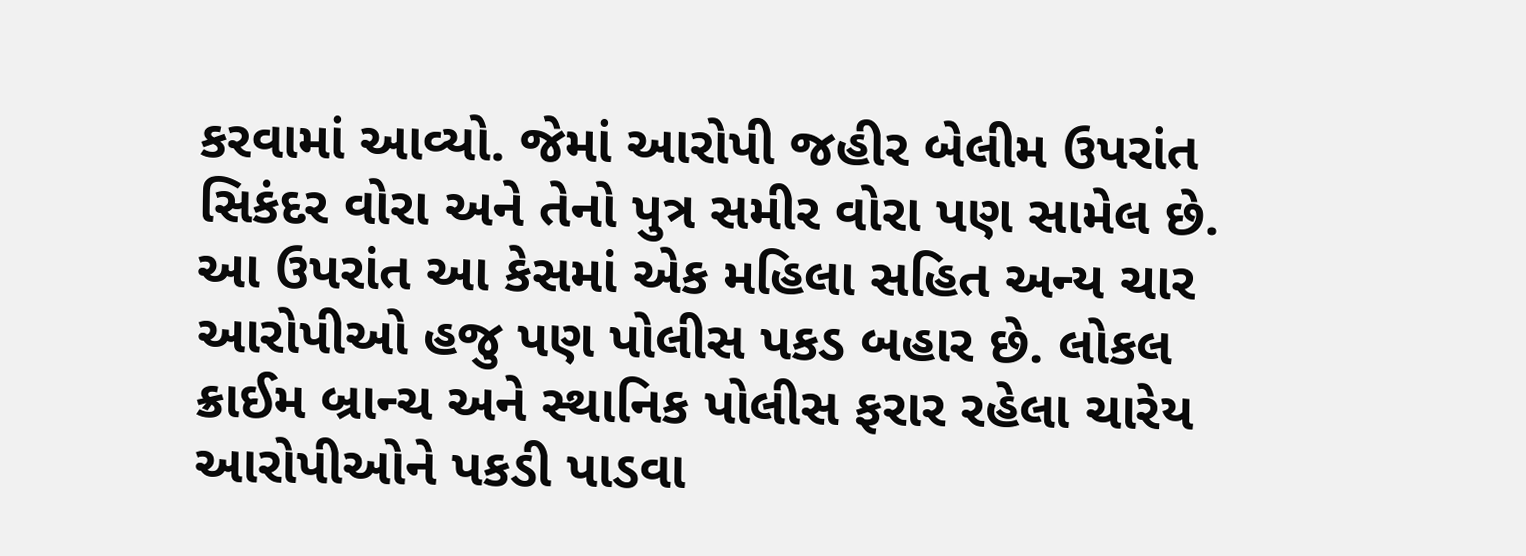કરવામાં આવ્યો. જેમાં આરોપી જહીર બેલીમ ઉપરાંત સિકંદર વોરા અને તેનો પુત્ર સમીર વોરા પણ સામેલ છે. આ ઉપરાંત આ કેસમાં એક મહિલા સહિત અન્ય ચાર આરોપીઓ હજુ પણ પોલીસ પકડ બહાર છે. લોકલ ક્રાઈમ બ્રાન્ચ અને સ્થાનિક પોલીસ ફરાર રહેલા ચારેય આરોપીઓને પકડી પાડવા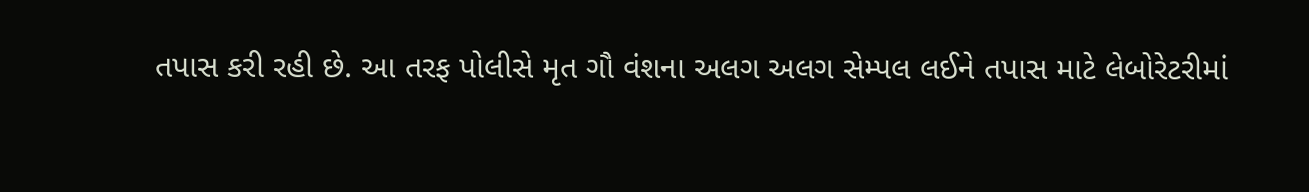તપાસ કરી રહી છે. આ તરફ પોલીસે મૃત ગૌ વંશના અલગ અલગ સેમ્પલ લઈને તપાસ માટે લેબોરેટરીમાં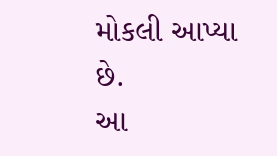મોકલી આપ્યા છે.
આ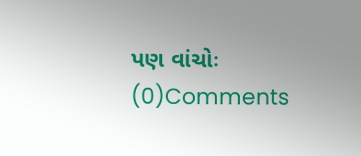પણ વાંચોઃ
(0)Comments